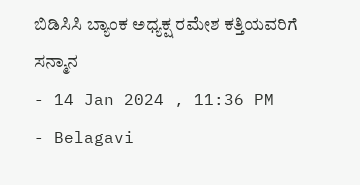ಬಿಡಿಸಿಸಿ ಬ್ಯಾಂಕ ಅಧ್ಯಕ್ಷ ರಮೇಶ ಕತ್ತಿಯವರಿಗೆ ಸನ್ಮಾನ
- 14 Jan 2024 , 11:36 PM
- Belagavi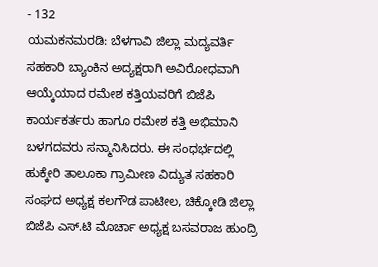- 132
ಯಮಕನಮರಡಿ: ಬೆಳಗಾವಿ ಜಿಲ್ಲಾ ಮದ್ಯವರ್ತಿ ಸಹಕಾರಿ ಬ್ಯಾಂಕಿನ ಅದ್ಯಕ್ಷರಾಗಿ ಅವಿರೋಧವಾಗಿ ಆಯ್ಕೆಯಾದ ರಮೇಶ ಕತ್ತಿಯವರಿಗೆ ಬಿಜೆಪಿ ಕಾರ್ಯಕರ್ತರು ಹಾಗೂ ರಮೇಶ ಕತ್ತಿ ಅಭಿಮಾನಿ ಬಳಗದವರು ಸನ್ಮಾನಿಸಿದರು. ಈ ಸಂಧರ್ಭದಲ್ಲಿ ಹುಕ್ಕೇರಿ ತಾಲೂಕಾ ಗ್ರಾಮೀಣ ವಿದ್ಯುತ ಸಹಕಾರಿ ಸಂಘದ ಅಧ್ಯಕ್ಷ ಕಲಗೌಡ ಪಾಟೀಲ, ಚಿಕ್ಕೋಡಿ ಜಿಲ್ಲಾ ಬಿಜೆಪಿ ಎಸ್.ಟಿ ಮೊರ್ಚಾ ಅಧ್ಯಕ್ಷ ಬಸವರಾಜ ಹುಂದ್ರಿ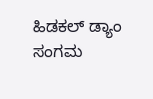ಹಿಡಕಲ್ ಡ್ಯಾಂ ಸಂಗಮ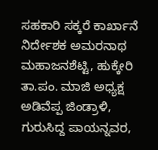ಸಹಕಾರಿ ಸಕ್ಕರೆ ಕಾರ್ಖಾನೆ ನಿರ್ದೇಶಕ ಅಮರನಾಥ ಮಹಾಜನಶೆಟ್ಟಿ, ಹುಕ್ಕೇರಿ ತಾ.ಪಂ. ಮಾಜಿ ಅಧ್ಯಕ್ಷ ಅಡಿವೆಪ್ಪ ಜಿಂಡ್ರಾಳಿ, ಗುರುಸಿದ್ದ ಪಾಯನ್ನವರ,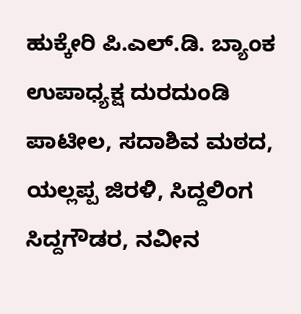ಹುಕ್ಕೇರಿ ಪಿ.ಎಲ್.ಡಿ. ಬ್ಯಾಂಕ ಉಪಾಧ್ಯಕ್ಷ ದುರದುಂಡಿ ಪಾಟೀಲ, ಸದಾಶಿವ ಮಠದ, ಯಲ್ಲಪ್ಪ ಜಿರಳಿ, ಸಿದ್ದಲಿಂಗ ಸಿದ್ದಗೌಡರ, ನವೀನ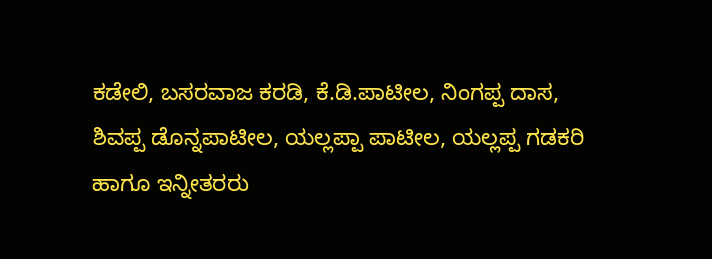ಕಡೇಲಿ, ಬಸರವಾಜ ಕರಡಿ, ಕೆ.ಡಿ.ಪಾಟೀಲ, ನಿಂಗಪ್ಪ ದಾಸ, ಶಿವಪ್ಪ ಡೊನ್ನಪಾಟೀಲ, ಯಲ್ಲಪ್ಪಾ ಪಾಟೀಲ, ಯಲ್ಲಪ್ಪ ಗಡಕರಿ ಹಾಗೂ ಇನ್ನೀತರರು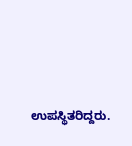ಉಪಸ್ಥಿತರಿದ್ದರು.